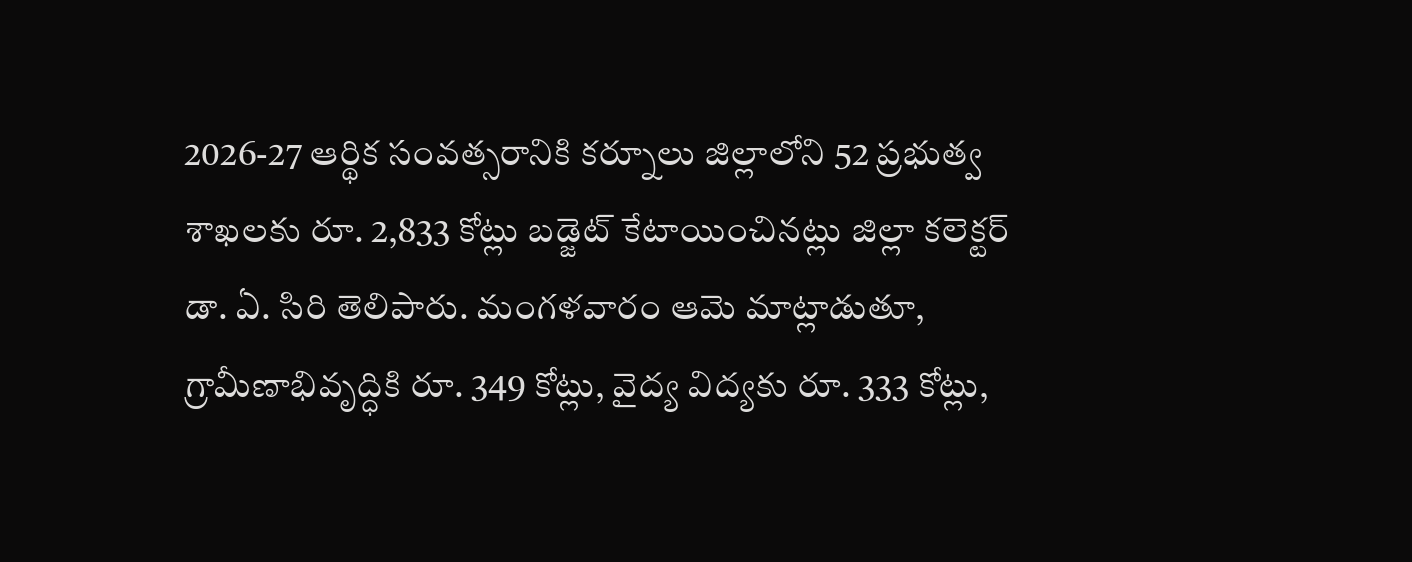2026-27 ఆర్థిక సంవత్సరానికి కర్నూలు జిల్లాలోని 52 ప్రభుత్వ శాఖలకు రూ. 2,833 కోట్లు బడ్జెట్ కేటాయించినట్లు జిల్లా కలెక్టర్ డా. ఏ. సిరి తెలిపారు. మంగళవారం ఆమె మాట్లాడుతూ, గ్రామీణాభివృద్ధికి రూ. 349 కోట్లు, వైద్య విద్యకు రూ. 333 కోట్లు,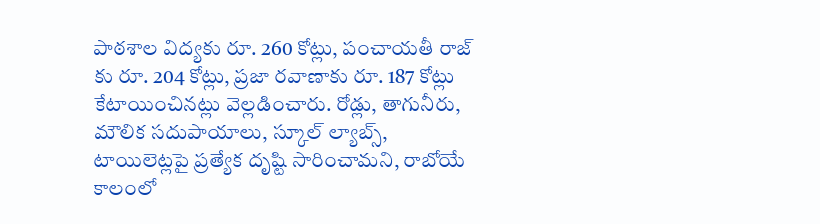పాఠశాల విద్యకు రూ. 260 కోట్లు, పంచాయతీ రాజ్ కు రూ. 204 కోట్లు, ప్రజా రవాణాకు రూ. 187 కోట్లు కేటాయించినట్లు వెల్లడించారు. రోడ్లు, తాగునీరు, మౌలిక సదుపాయాలు, స్కూల్ ల్యాబ్స్, టాయిలెట్లపై ప్రత్యేక దృష్టి సారించామని, రాబోయే కాలంలో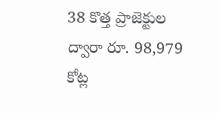38 కొత్త ప్రాజెక్టుల ద్వారా రూ. 98,979 కోట్ల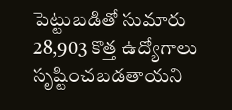పెట్టుబడితో సుమారు 28,903 కొత్త ఉద్యోగాలు సృష్టించబడతాయని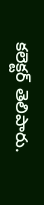కలెక్టర్ తెలిపారు.